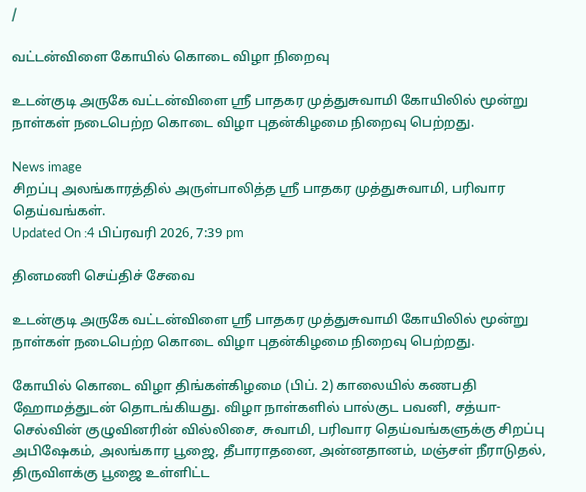/

வட்டன்விளை கோயில் கொடை விழா நிறைவு

உடன்குடி அருகே வட்டன்விளை ஸ்ரீ பாதகர முத்துசுவாமி கோயிலில் மூன்று நாள்கள் நடைபெற்ற கொடை விழா புதன்கிழமை நிறைவு பெற்றது.

News image
சிறப்பு அலங்காரத்தில் அருள்பாலித்த ஸ்ரீ பாதகர முத்துசுவாமி, பரிவார தெய்வங்கள்.
Updated On :4 பிப்ரவரி 2026, 7:39 pm

தினமணி செய்திச் சேவை

உடன்குடி அருகே வட்டன்விளை ஸ்ரீ பாதகர முத்துசுவாமி கோயிலில் மூன்று நாள்கள் நடைபெற்ற கொடை விழா புதன்கிழமை நிறைவு பெற்றது.

கோயில் கொடை விழா திங்கள்கிழமை (பிப். 2) காலையில் கணபதி ஹோமத்துடன் தொடங்கியது. விழா நாள்களில் பால்குட பவனி, சத்யா-செல்வின் குழுவினரின் வில்லிசை, சுவாமி, பரிவார தெய்வங்களுக்கு சிறப்பு அபிஷேகம், அலங்கார பூஜை, தீபாராதனை, அன்னதானம், மஞ்சள் நீராடுதல், திருவிளக்கு பூஜை உள்ளிட்ட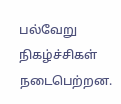பல்வேறு நிகழ்ச்சிகள் நடைபெற்றன.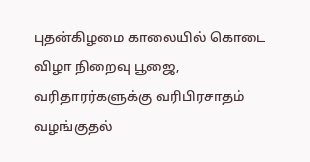புதன்கிழமை காலையில் கொடை விழா நிறைவு பூஜை, வரிதாரர்களுக்கு வரிபிரசாதம் வழங்குதல்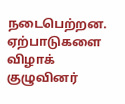நடைபெற்றன. ஏற்பாடுகளை விழாக் குழுவினர்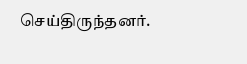செய்திருந்தனர்.